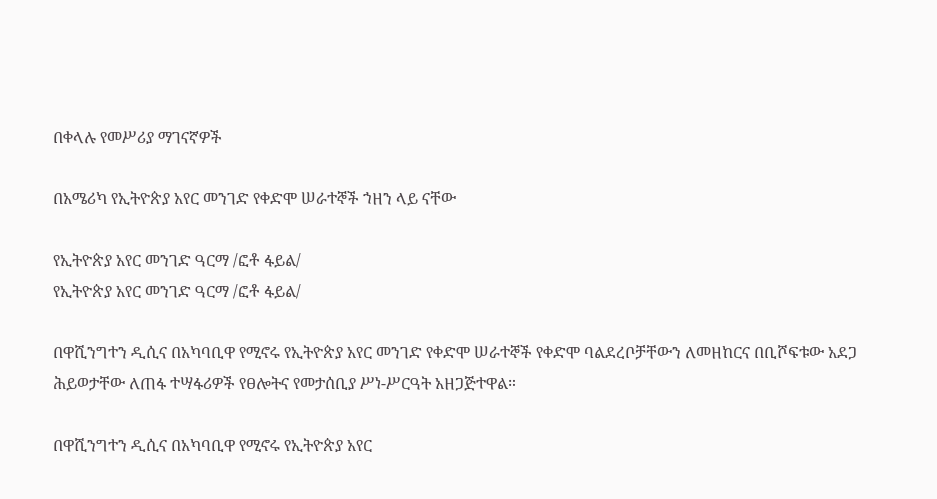በቀላሉ የመሥሪያ ማገናኛዎች

በአሜሪካ የኢትዮጵያ አየር መንገድ የቀድሞ ሠራተኞች ኀዘን ላይ ናቸው

የኢትዮጵያ አየር መንገድ ዓርማ /ፎቶ ፋይል/
የኢትዮጵያ አየር መንገድ ዓርማ /ፎቶ ፋይል/

በዋሺንግተን ዲሲና በአካባቢዋ የሚኖሩ የኢትዮጵያ አየር መንገድ የቀድሞ ሠራተኞች የቀድሞ ባልደረቦቻቸውን ለመዘከርና በቢሾፍቱው አደጋ ሕይወታቸው ለጠፋ ተሣፋሪዎች የፀሎትና የመታሰቢያ ሥነ-ሥርዓት አዘጋጅተዋል።

በዋሺንግተን ዲሲና በአካባቢዋ የሚኖሩ የኢትዮጵያ አየር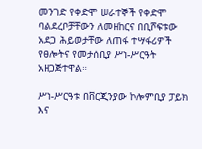መንገድ የቀድሞ ሠራተኞች የቀድሞ ባልደረቦቻቸውን ለመዘከርና በቢሾፍቱው አደጋ ሕይወታቸው ለጠፋ ተሣፋሪዎች የፀሎትና የመታሰቢያ ሥነ-ሥርዓት አዘጋጅተዋል።

ሥነ-ሥርዓቱ በቨርጂንያው ኮሎምቢያ ፓይክ እና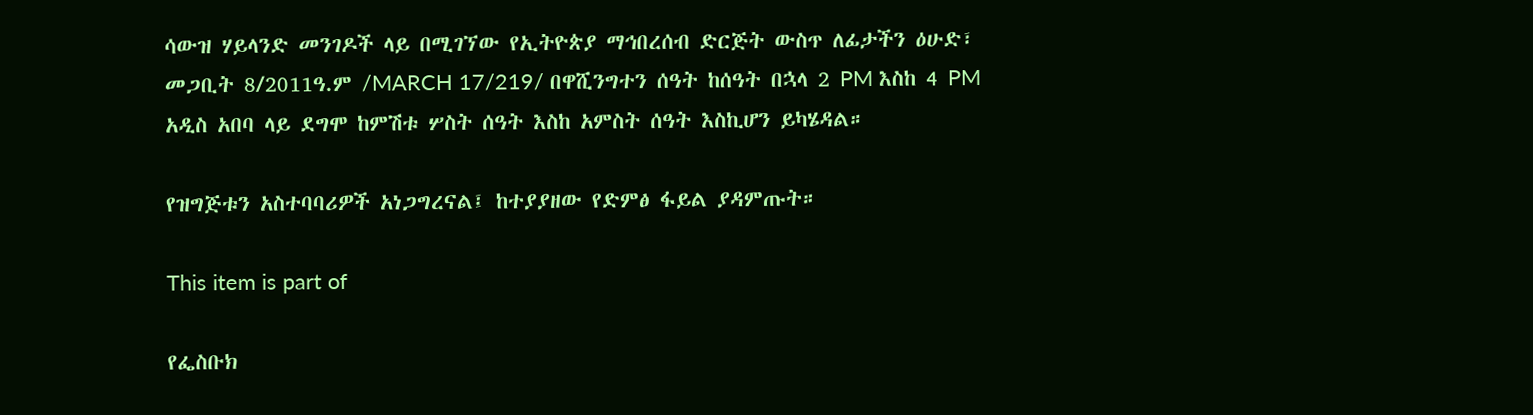ሳውዝ ሃይላንድ መንገዶች ላይ በሚገኘው የኢትዮጵያ ማኅበረሰብ ድርጅት ውስጥ ለፊታችን ዕሁድ፣ መጋቢት 8/2011ዓ.ም /MARCH 17/219/ በዋሺንግተን ሰዓት ከሰዓት በኋላ 2 PM እስከ 4 PM አዲስ አበባ ላይ ደግሞ ከምሽቱ ሦስት ሰዓት እስከ አምስት ሰዓት እስኪሆን ይካሄዳል።

የዝግጅቱን አስተባባሪዎች አነጋግረናል፤ ከተያያዘው የድምፅ ፋይል ያዳምጡት።

This item is part of

የፌስቡክ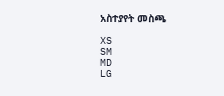አስተያየት መስጫ

XS
SM
MD
LG